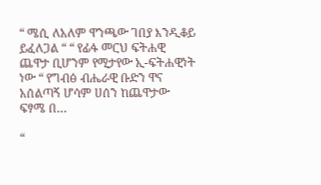“ ሜሲ ለአለም ዋንጫው ገበያ እንዲቆይ ይፈለጋል “ “ የፊፋ መርህ ፍትሐዊ ጨዋታ ቢሆንም የሚታየው ኢ-ፍትሐዊነት ነው “ የግብፅ ብሔራዊ ቡድን ዋና አሰልጣኝ ሆሳም ሀሰን ከጨዋታው ፍፃሜ በ…

“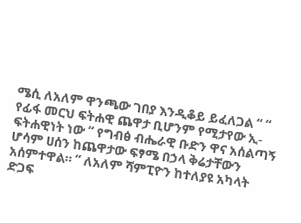ሜሲ ለአለም ዋንጫው ገበያ እንዲቆይ ይፈለጋል “ “ የፊፋ መርህ ፍትሐዊ ጨዋታ ቢሆንም የሚታየው ኢ-ፍትሐዊነት ነው “ የግብፅ ብሔራዊ ቡድን ዋና አሰልጣኝ ሆሳም ሀሰን ከጨዋታው ፍፃሜ በኃላ ቅሬታቸውን አሰምተዋል። “ ለአለም ሻምፒዮን ከተለያዩ አካላት ድጋፍ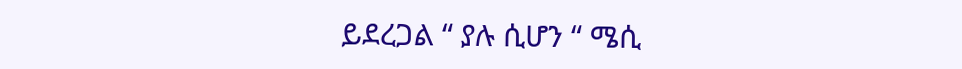ይደረጋል “ ያሉ ሲሆን “ ሜሲ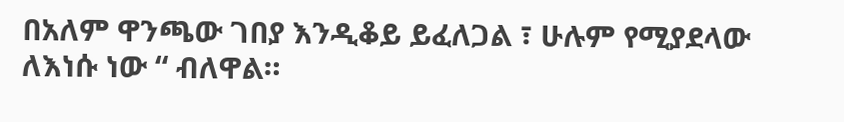በአለም ዋንጫው ገበያ እንዲቆይ ይፈለጋል ፣ ሁሉም የሚያደላው ለእነሱ ነው “ ብለዋል።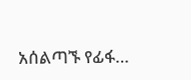አሰልጣኙ የፊፋ…